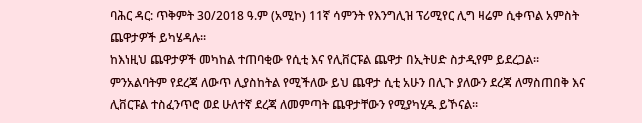ባሕር ዳር: ጥቅምት 30/2018 ዓ.ም (አሚኮ) 11ኛ ሳምንት የእንግሊዝ ፕሪሚየር ሊግ ዛሬም ሲቀጥል አምስት ጨዋታዎች ይካሄዳሉ።
ከእነዚህ ጨዋታዎች መካከል ተጠባቂው የሲቲ እና የሊቨርፑል ጨዋታ በኢትሀድ ስታዲየም ይደረጋል።
ምንአልባትም የደረጃ ለውጥ ሊያስከትል የሚችለው ይህ ጨዋታ ሲቲ አሁን በሊጉ ያለውን ደረጃ ለማስጠበቅ እና ሊቨርፑል ተስፈንጥሮ ወደ ሁለተኛ ደረጃ ለመምጣት ጨዋታቸውን የሚያካሂዱ ይኾናል።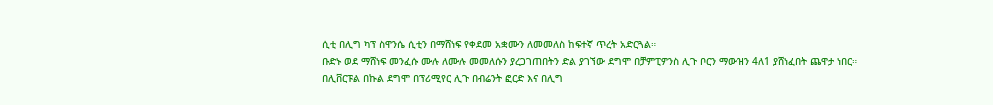ሲቲ በሊግ ካፕ ስዋንሴ ሲቲን በማሸነፍ የቀደመ አቋሙን ለመመለስ ከፍተኛ ጥረት አድርጓል።
ቡድኑ ወደ ማሸነፍ መንፈሱ ሙሉ ለሙሉ መመለሱን ያረጋገጠበትን ድል ያገኘው ደግሞ በቻምፒዎንስ ሊጉ ቦርን ማውዝን 4ለ1 ያሸነፈበት ጨዋታ ነበር።
በሊቨርፑል በኩል ደግሞ በፕሪሚየር ሊጉ በብሬንት ፎርድ እና በሊግ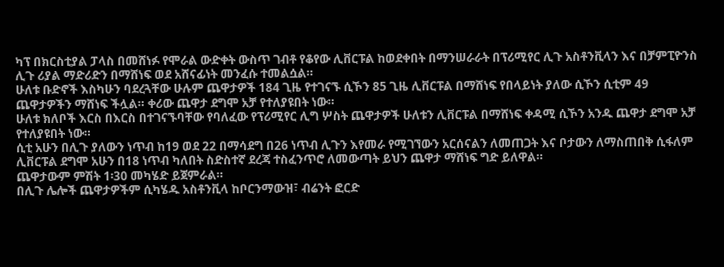ካፕ በክርስቲያል ፓላስ በመሸነፉ የሞራል ውድቀት ውስጥ ገብቶ የቆየው ሊቨርፑል ከወደቀበት በማንሠራራት በፕሪሚየር ሊጉ አስቶንቪላን እና በቻምፒዮንስ ሊጉ ሪያል ማድሪድን በማሸነፍ ወደ አሸናፊነት መንፈሱ ተመልሷል።
ሁለቱ ቡድኖች እስካሁን ባደረጓቸው ሁሉም ጨዋታዎች 184 ጊዜ የተገናኙ ሲኾን 85 ጊዜ ሊቨርፑል በማሸነፍ የበላይነት ያለው ሲኾን ሲቲም 49 ጨዋታዎችን ማሸነፍ ችሏል። ቀሪው ጨዋታ ደግሞ አቻ የተለያዩበት ነው።
ሁለቱ ክለቦች እርስ በእርስ በተገናኙባቸው የባለፈው የፕሪሚየር ሊግ ሦስት ጨዋታዎች ሁለቱን ሊቨርፑል በማሸነፍ ቀዳሚ ሲኾን አንዱ ጨዋታ ደግሞ አቻ የተለያዩበት ነው።
ሲቲ አሁን በሊጉ ያለውን ነጥብ ከ19 ወደ 22 በማሳደግ በ26 ነጥብ ሊጉን እየመራ የሚገኘውን አርሰናልን ለመጠጋት እና ቦታውን ለማስጠበቅ ሲፋለም ሊቨርፑል ደግሞ አሁን በ18 ነጥብ ካለበት ስድስተኛ ደረጃ ተስፈንጥሮ ለመውጣት ይህን ጨዋታ ማሸነፍ ግድ ይለዋል።
ጨዋታውም ምሽት 1፡30 መካሄድ ይጀምራል።
በሊጉ ሌሎች ጨዋታዎችም ሲካሄዱ አስቶንቪላ ከቦርንማውዝ፣ ብሬንት ፎርድ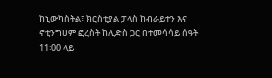ከኒውካስትል፣ ክርስቲያል ፓላስ ከብራይተን እና ኖቲንግሀም ፎረስት ከሊድስ ጋር በተመሳሳይ ሰዓት 11፡00 ላይ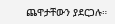ጨዋታቸውን ያደርጋሉ።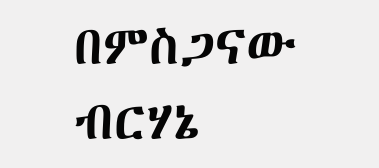በምስጋናው ብርሃኔ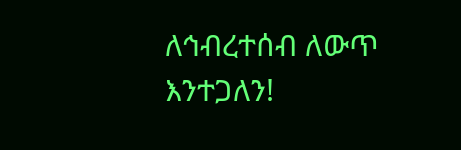ለኅብረተሰብ ለውጥ እንተጋለን!